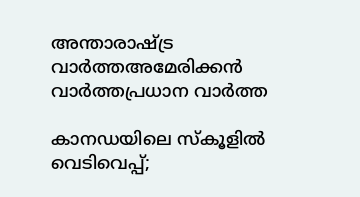അന്താരാഷ്ട്ര വാർത്തഅമേരിക്കൻ വാർത്തപ്രധാന വാർത്ത

കാനഡയിലെ സ്‌കൂളിൽ വെടിവെപ്പ്;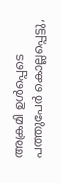അക്രമി ഉൾപ്പെടെ പത്തുപേർ കൊല്ലപ്പെട്ടു,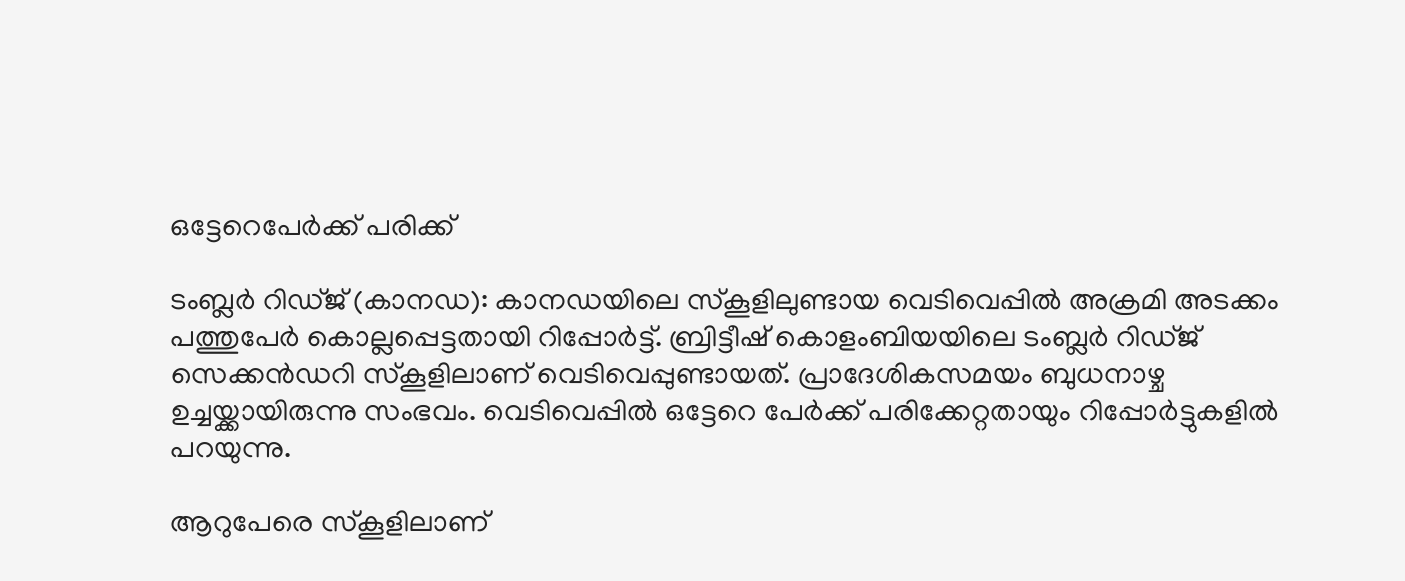ഒട്ടേറെപേർക്ക് പരിക്ക്

ടംബ്ലര്‍ റിഡ്ജ് (കാനഡ): കാനഡയിലെ സ്‌കൂളിലുണ്ടായ വെടിവെപ്പിൽ അക്രമി അടക്കം പത്തുപേർ കൊല്ലപ്പെട്ടതായി റിപ്പോർട്ട്. ബ്രിട്ടീഷ് കൊളംബിയയിലെ ടംബ്ലർ റിഡ്ജ് സെക്കൻഡറി സ്‌കൂളിലാണ് വെടിവെപ്പുണ്ടായത്. പ്രാദേശികസമയം ബുധനാഴ്ച ഉച്ചയ്ക്കായിരുന്നു സംഭവം. വെടിവെപ്പിൽ ഒട്ടേറെ പേർക്ക് പരിക്കേറ്റതായും റിപ്പോർട്ടുകളിൽ പറയുന്നു.

ആറുപേരെ സ്‌കൂളിലാണ്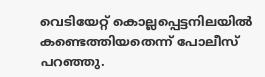വെടിയേറ്റ് കൊല്ലപ്പെട്ടനിലയിൽ കണ്ടെത്തിയതെന്ന് പോലീസ് പറഞ്ഞു.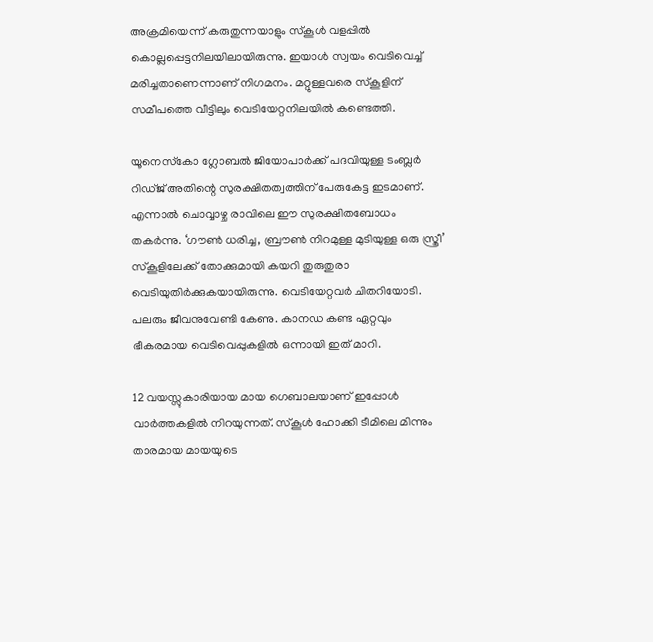അക്രമിയെന്ന് കരുതുന്നയാളും സ്‌കൂൾ വളപ്പിൽ കൊല്ലപ്പെട്ടനിലയിലായിരുന്നു. ഇയാൾ സ്വയം വെടിവെച്ച് മരിച്ചതാണെന്നാണ് നിഗമനം. മറ്റുള്ളവരെ സ്‌കൂളിന് സമീപത്തെ വീട്ടിലും വെടിയേറ്റനിലയിൽ കണ്ടെത്തി.

യൂനെസ്‌കോ ഗ്ലോബല്‍ ജിയോപാര്‍ക്ക് പദവിയുള്ള ടംബ്ലര്‍ റിഡ്ജ് അതിന്റെ സുരക്ഷിതത്വത്തിന് പേരുകേട്ട ഇടമാണ്. എന്നാല്‍ ചൊവ്വാഴ്ച രാവിലെ ഈ സുരക്ഷിതബോധം തകര്‍ന്നു. ‘ഗൗണ്‍ ധരിച്ച, ബ്രൗണ്‍ നിറമുള്ള മുടിയുള്ള ഒരു സ്ത്രീ’ സ്‌കൂളിലേക്ക് തോക്കുമായി കയറി തുരുതുരാ വെടിയുതിര്‍ക്കുകയായിരുന്നു. വെടിയേറ്റവര്‍ ചിതറിയോടി. പലരും ജീവനുവേണ്ടി കേണു. കാനഡ കണ്ട ഏറ്റവും ഭീകരമായ വെടിവെപ്പുകളില്‍ ഒന്നായി ഇത് മാറി.

12 വയസ്സുകാരിയായ മായ ഗെബാലയാണ് ഇപ്പോള്‍ വാര്‍ത്തകളില്‍ നിറയുന്നത്. സ്‌കൂള്‍ ഹോക്കി ടീമിലെ മിന്നും താരമായ മായയുടെ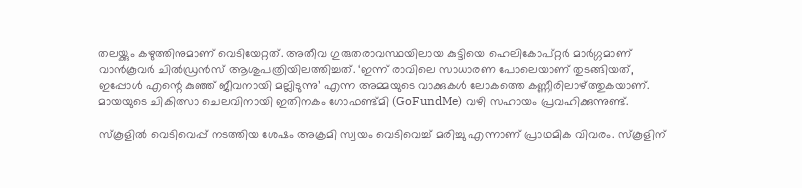തലയ്ക്കും കഴുത്തിനുമാണ് വെടിയേറ്റത്. അതീവ ഗുരുതരാവസ്ഥയിലായ കുട്ടിയെ ഹെലികോപ്റ്റര്‍ മാര്‍ഗ്ഗമാണ് വാന്‍കൂവര്‍ ചില്‍ഡ്രന്‍സ് ആശുപത്രിയിലത്തിച്ചത്. ‘ഇന്ന് രാവിലെ സാധാരണ പോലെയാണ് തുടങ്ങിയത്, ഇപ്പോള്‍ എന്റെ കുഞ്ഞ് ജീവനായി മല്ലിടുന്നു’ എന്ന അമ്മയുടെ വാക്കുകള്‍ ലോകത്തെ കണ്ണീരിലാഴ്ത്തുകയാണ്. മായയുടെ ചികിത്സാ ചെലവിനായി ഇതിനകം ഗോഫണ്ട്മി (GoFundMe) വഴി സഹായം പ്രവഹിക്കുന്നുണ്ട്.

സ്‌കൂളില്‍ വെടിവെപ്പ് നടത്തിയ ശേഷം അക്രമി സ്വയം വെടിവെച്ച് മരിച്ചു എന്നാണ് പ്രാഥമിക വിവരം. സ്‌കൂളിന്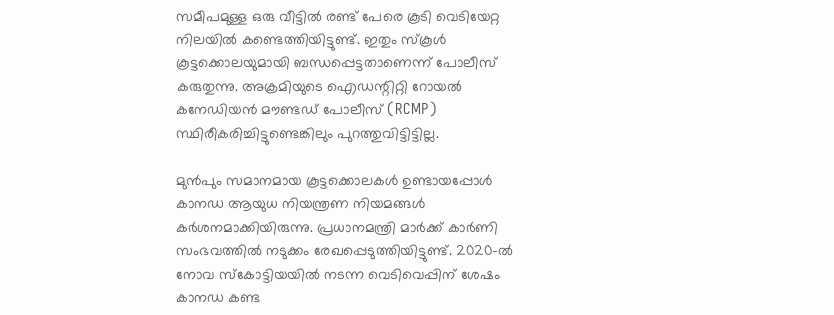സമീപമുള്ള ഒരു വീട്ടില്‍ രണ്ട് പേരെ കൂടി വെടിയേറ്റ നിലയില്‍ കണ്ടെത്തിയിട്ടുണ്ട്. ഇതും സ്‌കൂള്‍ കൂട്ടക്കൊലയുമായി ബന്ധപ്പെട്ടതാണെന്ന് പോലീസ് കരുതുന്നു. അക്രമിയുടെ ഐഡന്റിറ്റി റോയല്‍ കനേഡിയന്‍ മൗണ്ടഡ് പോലീസ് (RCMP) സ്ഥിരീകരിച്ചിട്ടുണ്ടെങ്കിലും പുറത്തുവിട്ടിട്ടില്ല.

മുന്‍പും സമാനമായ കൂട്ടക്കൊലകള്‍ ഉണ്ടായപ്പോള്‍ കാനഡ ആയുധ നിയന്ത്രണ നിയമങ്ങള്‍ കര്‍ശനമാക്കിയിരുന്നു. പ്രധാനമന്ത്രി മാര്‍ക്ക് കാര്‍ണി സംഭവത്തില്‍ നടുക്കം രേഖപ്പെടുത്തിയിട്ടുണ്ട്. 2020-ല്‍ നോവ സ്‌കോട്ടിയയില്‍ നടന്ന വെടിവെപ്പിന് ശേഷം കാനഡ കണ്ട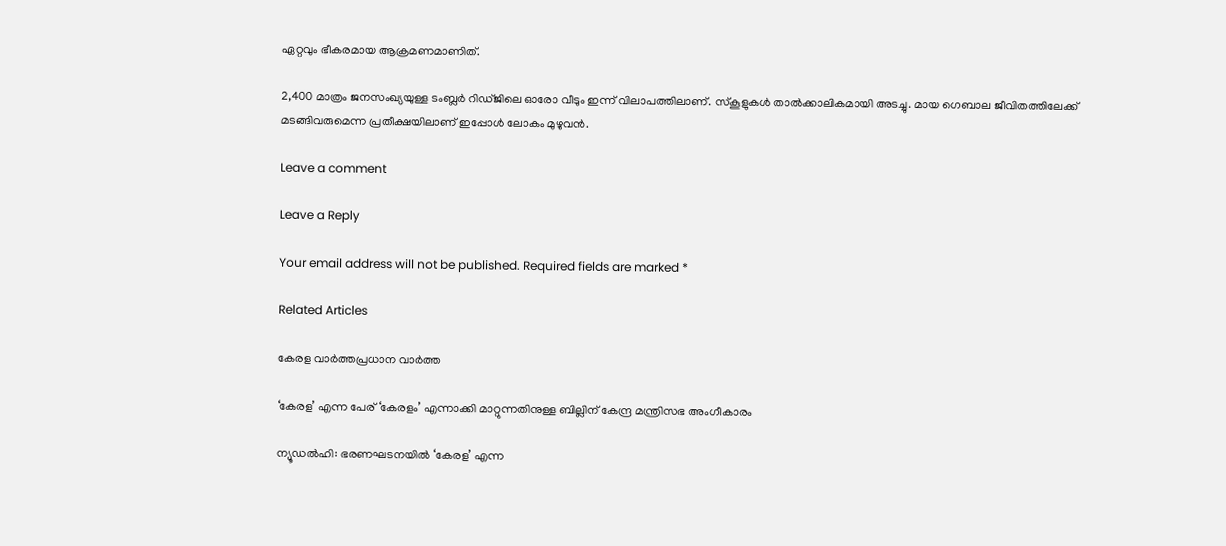ഏറ്റവും ഭീകരമായ ആക്രമണമാണിത്.

2,400 മാത്രം ജനസംഖ്യയുള്ള ടംബ്ലര്‍ റിഡ്ജിലെ ഓരോ വീടും ഇന്ന് വിലാപത്തിലാണ്. സ്‌കൂളുകള്‍ താല്‍ക്കാലികമായി അടച്ചു. മായ ഗെബാല ജീവിതത്തിലേക്ക് മടങ്ങിവരുമെന്ന പ്രതീക്ഷയിലാണ് ഇപ്പോള്‍ ലോകം മുഴുവന്‍.

Leave a comment

Leave a Reply

Your email address will not be published. Required fields are marked *

Related Articles

കേരള വാർത്തപ്രധാന വാർത്ത

‘കേരള’ എന്ന പേര് ‘കേരളം’ എന്നാക്കി മാറ്റുന്നതിനുള്ള ബില്ലിന് കേന്ദ്ര മന്ത്രിസഭ അംഗീകാരം

ന്യൂഡല്‍ഹി: ഭരണഘടനയില്‍ ‘കേരള’ എന്ന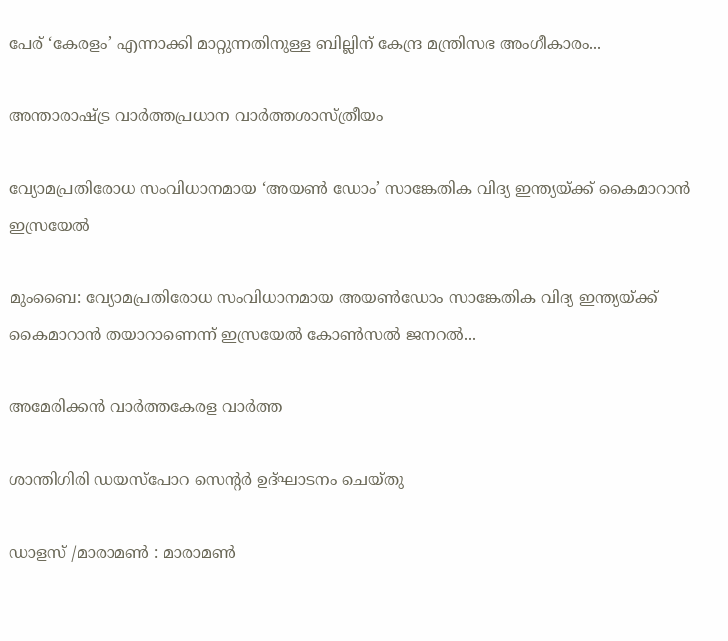പേര് ‘കേരളം’ എന്നാക്കി മാറ്റുന്നതിനുള്ള ബില്ലിന് കേന്ദ്ര മന്ത്രിസഭ അംഗീകാരം...

അന്താരാഷ്ട്ര വാർത്തപ്രധാന വാർത്തശാസ്ത്രീയം

വ്യോമപ്രതിരോധ സംവിധാനമായ ‘അയൺ ഡോം’ സാങ്കേതിക വിദ്യ ഇന്ത്യയ്ക്ക് കൈമാറാൻ ഇസ്രയേൽ

മുംബൈ: വ്യോമപ്രതിരോധ സംവിധാനമായ അയൺഡോം സാങ്കേതിക വിദ്യ ഇന്ത്യയ്ക്ക് കൈമാറാൻ തയാറാണെന്ന് ഇസ്രയേൽ കോൺസൽ ജനറൽ...

അമേരിക്കൻ വാർത്തകേരള വാർത്ത

ശാന്തിഗിരി ഡയസ്പോറ സെന്റര്‍ ഉദ്ഘാടനം ചെയ്തു

ഡാളസ് /മാരാമണ്‍ : മാരാമണ്‍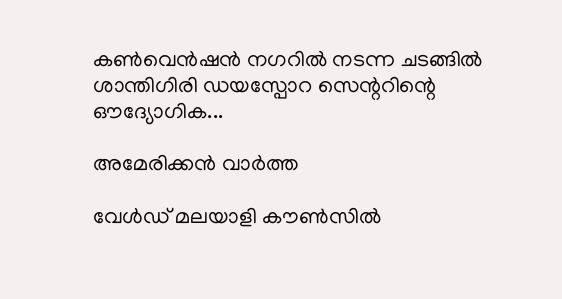കണ്‍വെന്‍ഷന്‍ നഗറില്‍ നടന്ന ചടങ്ങില്‍ ശാന്തിഗിരി ഡയസ്പോറ സെന്ററിന്റെ ഔദ്യോഗിക...

അമേരിക്കൻ വാർത്ത

വേൾഡ് മലയാളി കൗൺസിൽ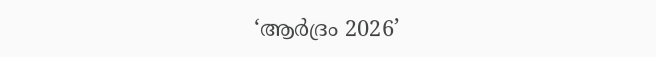‘ആർദ്രം 2026’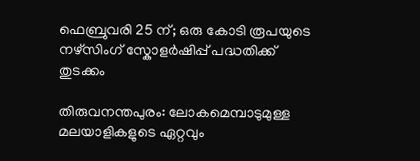ഫെബ്രുവരി 25 ന്; ഒരു കോടി രൂപയുടെ നഴ്സിംഗ് സ്കോളർഷിപ്പ് പദ്ധതിക്ക് തുടക്കം

തിരുവനന്തപുരം: ലോകമെമ്പാടുമുള്ള മലയാളികളുടെ ഏറ്റവും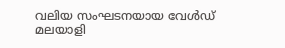വലിയ സംഘടനയായ വേൾഡ് മലയാളി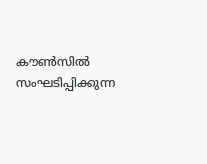കൗൺസിൽ സംഘടിപ്പിക്കുന്ന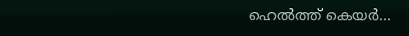ഹെൽത്ത് കെയർ...